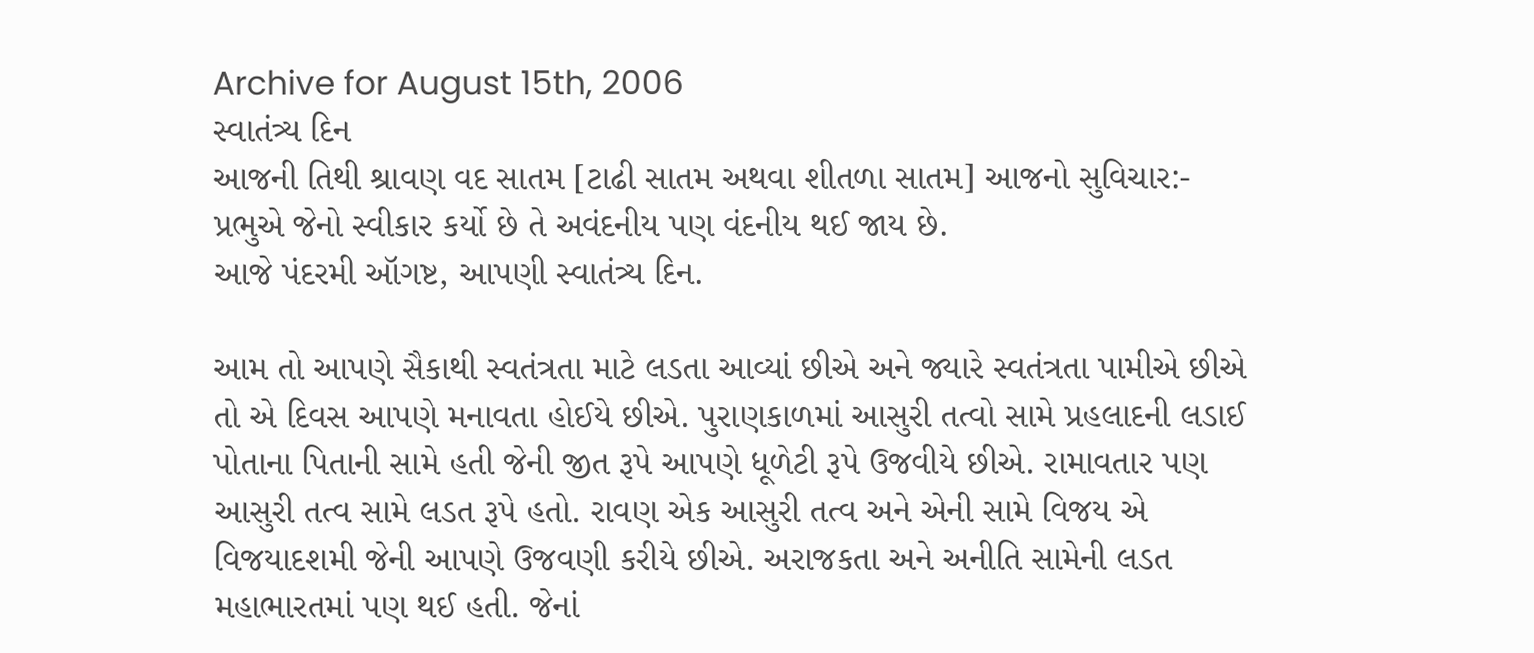Archive for August 15th, 2006
સ્વાતંત્ર્ય દિન
આજની તિથી શ્રાવણ વદ સાતમ [ટાઢી સાતમ અથવા શીતળા સાતમ] આજનો સુવિચાર:- પ્રભુએ જેનો સ્વીકાર કર્યો છે તે અવંદનીય પણ વંદનીય થઈ જાય છે.
આજે પંદરમી ઑગષ્ટ, આપણી સ્વાતંત્ર્ય દિન.

આમ તો આપણે સૈકાથી સ્વતંત્રતા માટે લડતા આવ્યાં છીએ અને જ્યારે સ્વતંત્રતા પામીએ છીએ તો એ દિવસ આપણે મનાવતા હોઈયે છીએ. પુરાણકાળમાં આસુરી તત્વો સામે પ્રહલાદની લડાઈ પોતાના પિતાની સામે હતી જેની જીત રૂપે આપણે ધૂળેટી રૂપે ઉજવીયે છીએ. રામાવતાર પણ આસુરી તત્વ સામે લડત રૂપે હતો. રાવણ એક આસુરી તત્વ અને એની સામે વિજય એ વિજયાદશમી જેની આપણે ઉજવણી કરીયે છીએ. અરાજકતા અને અનીતિ સામેની લડત મહાભારતમાં પણ થઈ હતી. જેનાં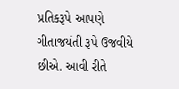પ્રતિકરૂપે આપણે ગીતાજયંતી રૂપે ઉજવીયે છીએ. આવી રીતે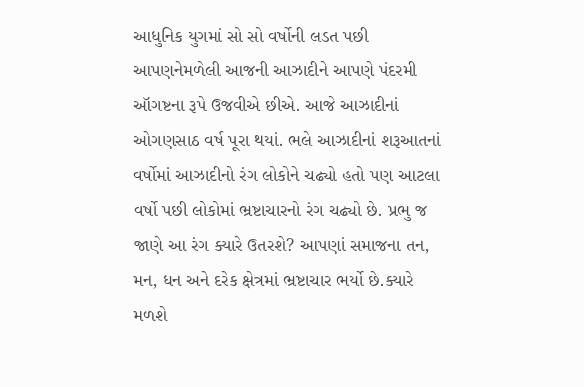આધુનિક યુગમાં સો સો વર્ષોની લડત પછી આપણનેમળેલી આજની આઝાદીને આપણે પંદરમી ઑગષ્ટના રૂપે ઉજવીએ છીએ. આજે આઝાદીનાં ઓગણસાઠ વર્ષ પૂરા થયાં. ભલે આઝાદીનાં શરૂઆતનાં વર્ષોમાં આઝાદીનો રંગ લોકોને ચઢ્યો હતો પણ આટલા વર્ષો પછી લોકોમાં ભ્રષ્ટાચારનો રંગ ચઢ્યો છે. પ્રભુ જ જાણે આ રંગ ક્યારે ઉતરશે? આપણાં સમાજના તન, મન, ધન અને દરેક ક્ષેત્રમાં ભ્રષ્ટાચાર ભર્યો છે.ક્યારે મળશે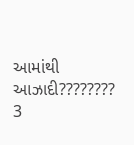આમાંથી આઝાદી????????
3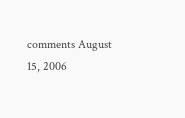comments August 15, 2006